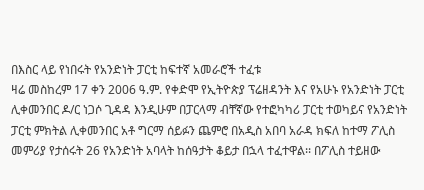በእስር ላይ የነበሩት የአንድነት ፓርቲ ከፍተኛ አመራሮች ተፈቱ
ዛሬ መስከረም 17 ቀን 2006 ዓ.ም. የቀድሞ የኢትዮጵያ ፕሬዘዳንት እና የአሁኑ የአንድነት ፓርቲ ሊቀመንበር ዶ/ር ነጋሶ ጊዳዳ እንዲሁም በፓርላማ ብቸኛው የተፎካካሪ ፓርቲ ተወካይና የአንድነት ፓርቲ ምክትል ሊቀመንበር አቶ ግርማ ሰይፉን ጨምሮ በአዲስ አበባ አራዳ ክፍለ ከተማ ፖሊስ መምሪያ የታሰሩት 26 የአንድነት አባላት ከሰዓታት ቆይታ በኋላ ተፈተዋል፡፡ በፖሊስ ተይዘው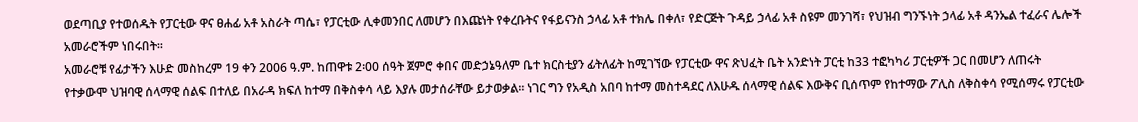ወደጣቢያ የተወሰዱት የፓርቲው ዋና ፀሐፊ አቶ አስራት ጣሴ፣ የፓርቲው ሊቀመንበር ለመሆን በእጩነት የቀረቡትና የፋይናንስ ኃላፊ አቶ ተክሌ በቀለ፣ የድርጅት ጉዳይ ኃላፊ አቶ ስዩም መንገሻ፣ የህዝብ ግንኙነት ኃላፊ አቶ ዳንኤል ተፈራና ሌሎች አመራሮችም ነበሩበት፡፡
አመራሮቹ የፊታችን እሁድ መስከረም 19 ቀን 2006 ዓ.ም. ከጠዋቱ 2፡00 ሰዓት ጀምሮ ቀበና መድኃኔዓለም ቤተ ክርስቲያን ፊትለፊት ከሚገኘው የፓርቲው ዋና ጽህፈት ቤት አንድነት ፓርቲ ከ33 ተፎካካሪ ፓርቲዎች ጋር በመሆን ለጠሩት የተቃውሞ ህዝባዊ ሰላማዊ ሰልፍ በተለይ በአራዳ ክፍለ ከተማ በቅስቀሳ ላይ እያሉ መታሰራቸው ይታወቃል፡፡ ነገር ግን የአዲስ አበባ ከተማ መስተዳደር ለእሁዱ ሰላማዊ ሰልፍ እውቅና ቢሰጥም የከተማው ፖሊስ ለቅስቀሳ የሚሰማሩ የፓርቲው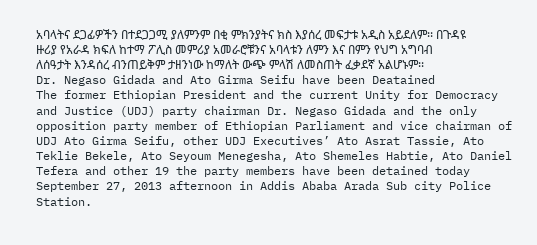አባላትና ደጋፊዎችን በተደጋጋሚ ያለምንም በቂ ምክንያትና ክስ እያሰረ መፍታቱ አዲስ አይደለም፡፡ በጉዳዩ ዙሪያ የአራዳ ክፍለ ከተማ ፖሊስ መምሪያ አመራሮቹንና አባላቱን ለምን እና በምን የህግ አግባብ ለሰዓታት እንዳሰረ ብንጠይቅም ታዘንነው ከማለት ውጭ ምላሽ ለመስጠት ፈቃደኛ አልሆኑም፡፡
Dr. Negaso Gidada and Ato Girma Seifu have been Deatained
The former Ethiopian President and the current Unity for Democracy and Justice (UDJ) party chairman Dr. Negaso Gidada and the only opposition party member of Ethiopian Parliament and vice chairman of UDJ Ato Girma Seifu, other UDJ Executives’ Ato Asrat Tassie, Ato Teklie Bekele, Ato Seyoum Menegesha, Ato Shemeles Habtie, Ato Daniel Tefera and other 19 the party members have been detained today September 27, 2013 afternoon in Addis Ababa Arada Sub city Police Station.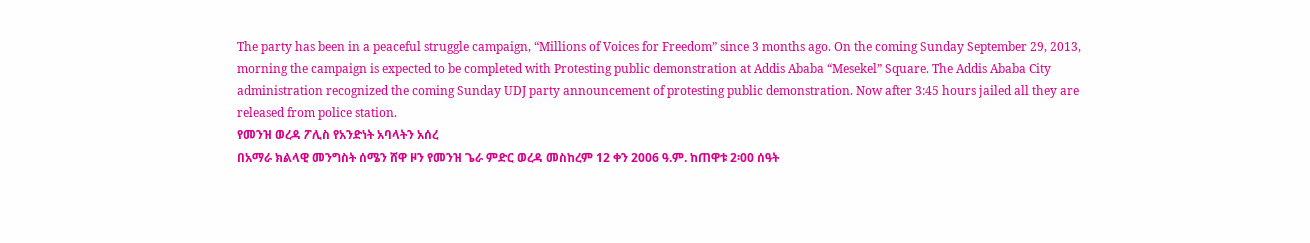The party has been in a peaceful struggle campaign, “Millions of Voices for Freedom” since 3 months ago. On the coming Sunday September 29, 2013, morning the campaign is expected to be completed with Protesting public demonstration at Addis Ababa “Mesekel” Square. The Addis Ababa City administration recognized the coming Sunday UDJ party announcement of protesting public demonstration. Now after 3:45 hours jailed all they are released from police station.
የመንዝ ወረዳ ፖሊስ የአንድነት አባላትን አሰረ
በአማራ ክልላዊ መንግስት ሰሜን ሸዋ ዞን የመንዝ ጌራ ምድር ወረዳ መስከረም 12 ቀን 2006 ዓ.ም. ከጠዋቱ 2፡00 ሰዓት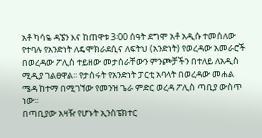አቶ ካሳዬ ዳኜን እና ከጠዋቱ 3፡00 ሰዓት ደግሞ አቶ አዲሱ ተመሰለው የተባሉ የአንድነት ለዴሞክራደሲና ለፍትህ (አንድነት) የወረዳው አመራሮች በወረዳው ፖሊስ ተይዘው መታሰራቸውን ምንጮቻችን በተለይ ለአዲስ ሚዲያ ገልፀዋል፡፡ የታሰሩት የአንድነት ፓርቲ አባላት በወረዳው መሐል ሜዳ ከተማ በሚገኘው የመንዝ ጌራ ምድር ወረዳ ፖሊስ ጣቢያ ውስጥ ነው፡፡
በጣቢያው አዛዥ የሆኑት ኢንስፔክተር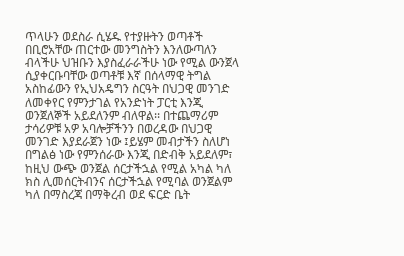ጥላሁን ወደስራ ሲሄዱ የተያዙትን ወጣቶች በቢሮአቸው ጠርተው መንግስትን እንለውጣለን ብላችሁ ህዝቡን እያስፈራራችሁ ነው የሚል ውንጀላ ሲያቀርቡባቸው ወጣቶቹ እኛ በሰላማዊ ትግል አስከፊውን የኢህአዴግን ስርዓት በህጋዊ መንገድ ለመቀየር የምንታገል የአንድነት ፓርቲ እንጂ ወንጀለኞች አይደለንም ብለዋል፡፡ በተጨማሪም ታሳሪዎቹ አዎ አባሎቻችንን በወረዳው በህጋዊ መንገድ እያደራጀን ነው ፤ይሄም መብታችን ስለሆነ በግልፅ ነው የምንሰራው እንጂ በድብቅ አይደለም፣ ከዚህ ውጭ ወንጀል ሰርታችኋል የሚል አካል ካለ ክስ ሊመሰርትብንና ሰርታችኋል የሚባል ወንጀልም ካለ በማስረጃ በማቅረብ ወደ ፍርድ ቤት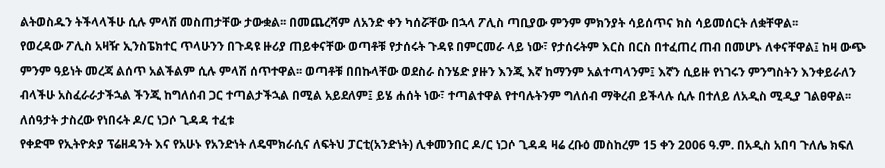ልትወስዱን ትችላላችሁ ሲሉ ምላሽ መስጠታቸው ታውቋል፡፡ በመጨረሻም ለአንድ ቀን ካሰሯቸው በኋላ ፖሊስ ጣቢያው ምንም ምክንያት ሳይሰጥና ክስ ሳይመሰርት ለቋቸዋል፡፡
የወረዳው ፖሊስ አዛዥ ኢንስፔክተር ጥላሁንን በጉዳዩ ዙሪያ ጠይቀናቸው ወጣቶቹ የታሰሩት ጉዳዩ በምርመራ ላይ ነው፣ የታሰሩትም እርስ በርስ በተፈጠረ ጠብ በመሆኑ ለቀናቸዋል፤ ከዛ ውጭ ምንም ዓይነት መረጃ ልሰጥ አልችልም ሲሉ ምላሽ ሰጥተዋል፡፡ ወጣቶቹ በበኩላቸው ወደስራ ስንሄድ ያዙን እንጂ እኛ ከማንም አልተጣላንም፤ እኛን ሲይዙ የነገሩን ምንግስትን እንቀይራለን ብላችሁ አስፈራራታችኋል ችንጂ ከግለሰብ ጋር ተጣልታችኋል በሚል አይደለም፤ ይሄ ሐሰት ነው፣ ተጣልተዋል የተባሉትንም ግለሰብ ማቅረብ ይችላሉ ሲሉ በተለይ ለአዲስ ሚዲያ ገልፀዋል፡፡
ለሰዓታት ታስረው የነበሩት ዶ/ር ነጋሶ ጊዳዳ ተፈቱ
የቀድሞ የኢትዮጵያ ፕሬዘዳንት እና የአሁኑ የአንድነት ለዴሞክራሲና ለፍትህ ፓርቲ(አንድነት) ሊቀመንበር ዶ/ር ነጋሶ ጊዳዳ ዛሬ ረቡዕ መስከረም 15 ቀን 2006 ዓ.ም. በአዲስ አበባ ጉለሌ ክፍለ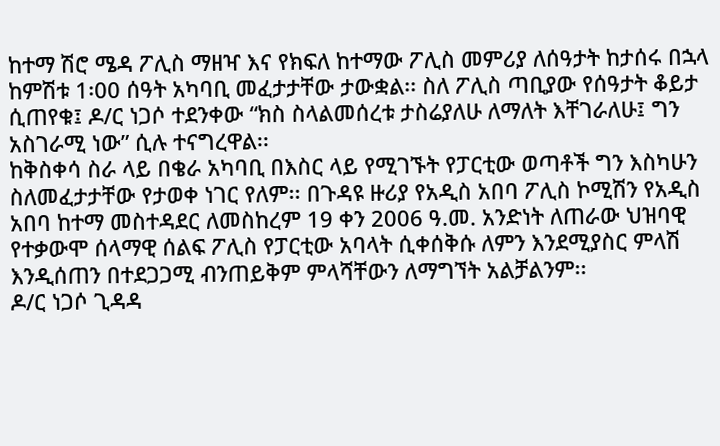ከተማ ሽሮ ሜዳ ፖሊስ ማዘዣ እና የክፍለ ከተማው ፖሊስ መምሪያ ለሰዓታት ከታሰሩ በኋላ ከምሽቱ 1፡00 ሰዓት አካባቢ መፈታታቸው ታውቋል፡፡ ስለ ፖሊስ ጣቢያው የሰዓታት ቆይታ ሲጠየቁ፤ ዶ/ር ነጋሶ ተደንቀው “ክስ ስላልመሰረቱ ታስሬያለሁ ለማለት እቸገራለሁ፤ ግን አስገራሚ ነው” ሲሉ ተናግረዋል፡፡
ከቅስቀሳ ስራ ላይ በቄራ አካባቢ በእስር ላይ የሚገኙት የፓርቲው ወጣቶች ግን እስካሁን ስለመፈታታቸው የታወቀ ነገር የለም፡፡ በጉዳዩ ዙሪያ የአዲስ አበባ ፖሊስ ኮሚሽን የአዲስ አበባ ከተማ መስተዳደር ለመስከረም 19 ቀን 2006 ዓ.መ. አንድነት ለጠራው ህዝባዊ የተቃውሞ ሰላማዊ ሰልፍ ፖሊስ የፓርቲው አባላት ሲቀሰቅሱ ለምን እንደሚያስር ምላሽ እንዲሰጠን በተደጋጋሚ ብንጠይቅም ምላሻቸውን ለማግኘት አልቻልንም፡፡
ዶ/ር ነጋሶ ጊዳዳ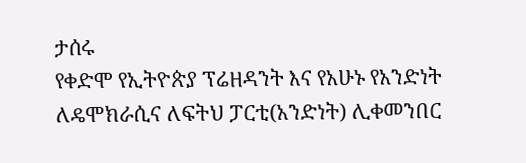ታሰሩ
የቀድሞ የኢትዮጵያ ፕሬዘዳንት እና የአሁኑ የአንድነት ለዴሞክራሲና ለፍትህ ፓርቲ(አንድነት) ሊቀመንበር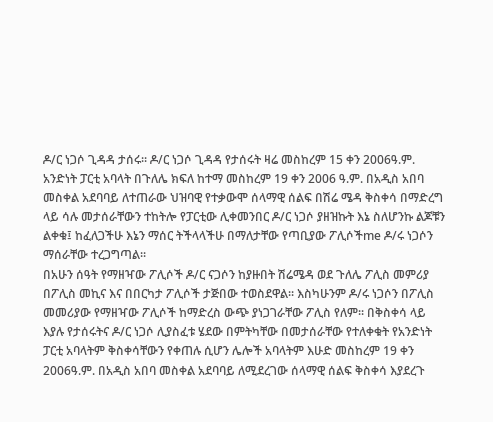ዶ/ር ነጋሶ ጊዳዳ ታሰሩ፡፡ ዶ/ር ነጋሶ ጊዳዳ የታሰሩት ዛሬ መስከረም 15 ቀን 2006ዓ.ም. አንድነት ፓርቲ አባላት በጉለሌ ክፍለ ከተማ መስከረም 19 ቀን 2006 ዓ.ም. በአዲስ አበባ መስቀል አደባባይ ለተጠራው ህዝባዊ የተቃውሞ ሰላማዊ ሰልፍ በሽሬ ሜዳ ቅስቀሳ በማድረግ ላይ ሳሉ መታሰራቸውን ተከትሎ የፓርቲው ሊቀመንበር ዶ/ር ነጋሶ ያዘዝኩት እኔ ስለሆንኩ ልጆቹን ልቀቁ፤ ከፈለጋችሁ እኔን ማሰር ትችላላችሁ በማለታቸው የጣቢያው ፖሊሶችme ዶ/ሩ ነጋሶን ማሰራቸው ተረጋግጣል፡፡
በአሁን ሰዓት የማዘዣው ፖሊሶች ዶ/ር ናጋሶን ከያዙበት ሽሬሜዳ ወደ ጉለሌ ፖሊስ መምሪያ በፖሊስ መኪና እና በበርካታ ፖሊሶች ታጅበው ተወስደዋል፡፡ እስካሁንም ዶ/ሩ ነጋሶን በፖሊስ መመሪያው የማዘዣው ፖሊሶች ከማድረስ ውጭ ያነጋገራቸው ፖሊስ የለም፡፡ በቅስቀሳ ላይ እያሉ የታሰሩትና ዶ/ር ነጋሶ ሊያስፈቱ ሄደው በምትካቸው በመታሰራቸው የተለቀቁት የአንድነት ፓርቲ አባላትም ቅስቀሳቸውን የቀጠሉ ሲሆን ሌሎች አባላትም እሁድ መስከረም 19 ቀን 2006ዓ.ም. በአዲስ አበባ መስቀል አደባባይ ለሚደረገው ሰላማዊ ሰልፍ ቅስቀሳ እያደረጉ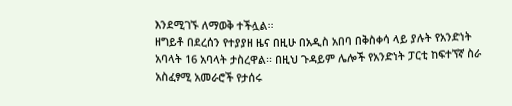እንደሚገኙ ለማወቅ ተችሏል፡፡
ዘግይቶ በደረሰን የተያያዘ ዜና በዚሁ በአዲስ አበባ በቅስቀሳ ላይ ያሉት የአንድነት አባላት 16 አባላት ታስረዋል፡፡ በዚህ ጉዳይም ሌሎች የአንድነት ፓርቲ ከፍተኘኛ ስራ አስፈፃሚ አመራሮች የታሰሩ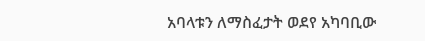አባላቱን ለማስፈታት ወደየ አካባቢው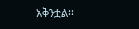አቅንቷል፡፡